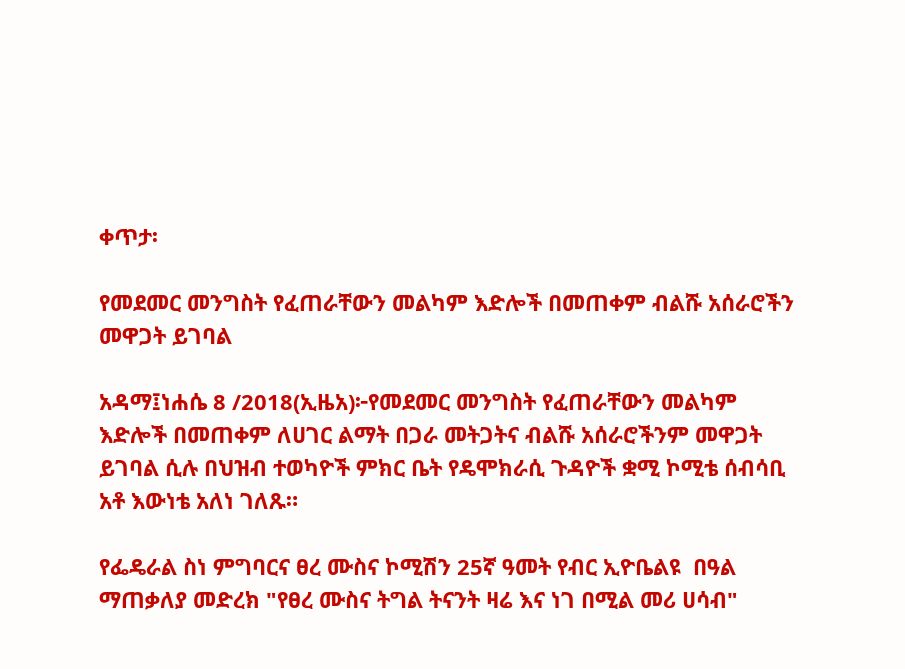ቀጥታ፡

የመደመር መንግስት የፈጠራቸውን መልካም እድሎች በመጠቀም ብልሹ አሰራሮችን መዋጋት ይገባል

አዳማ፤ነሐሴ 8 /2018(ኢዜአ)፦የመደመር መንግስት የፈጠራቸውን መልካም እድሎች በመጠቀም ለሀገር ልማት በጋራ መትጋትና ብልሹ አሰራሮችንም መዋጋት ይገባል ሲሉ በህዝብ ተወካዮች ምክር ቤት የዴሞክራሲ ጉዳዮች ቋሚ ኮሚቴ ሰብሳቢ አቶ እውነቴ አለነ ገለጹ።

የፌዴራል ስነ ምግባርና ፀረ ሙስና ኮሚሽን 25ኛ ዓመት የብር ኢዮቤልዩ  በዓል ማጠቃለያ መድረክ "የፀረ ሙስና ትግል ትናንት ዛሬ እና ነገ በሚል መሪ ሀሳብ"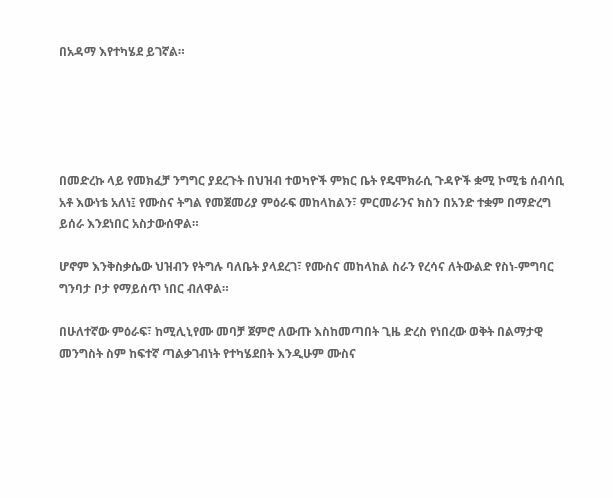በአዳማ እየተካሄደ ይገኛል።





በመድረኩ ላይ የመክፈቻ ንግግር ያደረጉት በህዝብ ተወካዮች ምክር ቤት የዴሞክራሲ ጉዳዮች ቋሚ ኮሚቴ ሰብሳቢ አቶ እውነቴ አለነ፤ የሙስና ትግል የመጀመሪያ ምዕራፍ መከላከልን፣ ምርመራንና ክስን በአንድ ተቋም በማድረግ ይሰራ እንደነበር አስታውሰዋል።

ሆኖም እንቅስቃሴው ህዝብን የትግሉ ባለቤት ያላደረገ፣ የሙስና መከላከል ስራን የረሳና ለትውልድ የስነ-ምግባር ግንባታ ቦታ የማይሰጥ ነበር ብለዋል።

በሁለተኛው ምዕራፍ፣ ከሚሊኒየሙ መባቻ ጀምሮ ለውጡ እስከመጣበት ጊዜ ድረስ የነበረው ወቅት በልማታዊ መንግስት ስም ከፍተኛ ጣልቃገብነት የተካሄደበት እንዲሁም ሙስና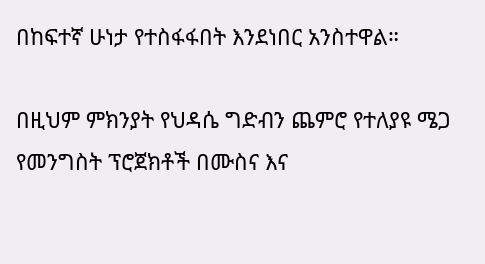በከፍተኛ ሁነታ የተስፋፋበት እንደነበር አንስተዋል።

በዚህም ምክንያት የህዳሴ ግድብን ጨምሮ የተለያዩ ሜጋ የመንግስት ፕሮጀክቶች በሙስና እና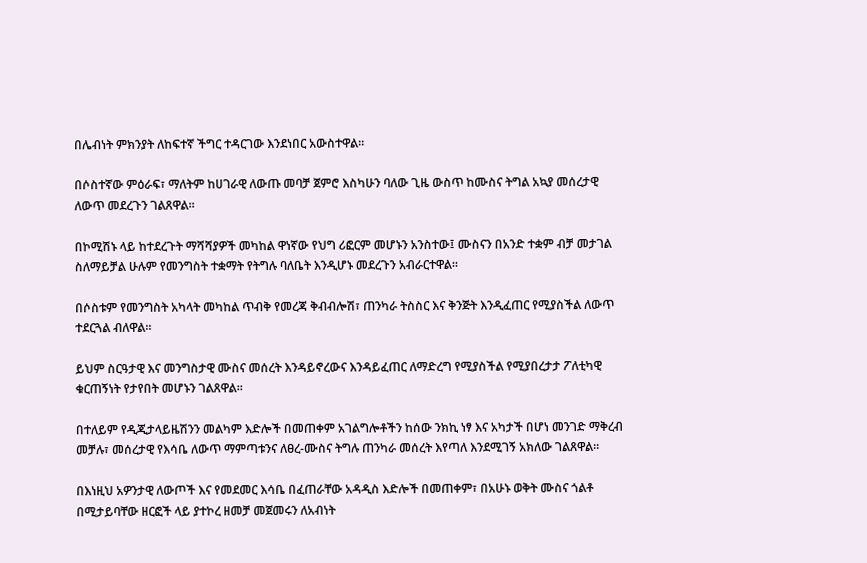በሌብነት ምክንያት ለከፍተኛ ችግር ተዳርገው እንደነበር አውስተዋል።

በሶስተኛው ምዕራፍ፣ ማለትም ከሀገራዊ ለውጡ መባቻ ጀምሮ እስካሁን ባለው ጊዜ ውስጥ ከሙስና ትግል አኳያ መሰረታዊ ለውጥ መደረጉን ገልጸዋል።

በኮሚሽኑ ላይ ከተደረጉት ማሻሻያዎች መካከል ዋነኛው የህግ ሪፎርም መሆኑን አንስተው፤ ሙስናን በአንድ ተቋም ብቻ መታገል ስለማይቻል ሁሉም የመንግስት ተቋማት የትግሉ ባለቤት እንዲሆኑ መደረጉን አብራርተዋል።

በሶስቱም የመንግስት አካላት መካከል ጥብቅ የመረጃ ቅብብሎሽ፣ ጠንካራ ትስስር እና ቅንጅት እንዲፈጠር የሚያስችል ለውጥ ተደርጓል ብለዋል።

ይህም ስርዓታዊ እና መንግስታዊ ሙስና መሰረት እንዳይኖረውና እንዳይፈጠር ለማድረግ የሚያስችል የሚያበረታታ ፖለቲካዊ ቁርጠኝነት የታየበት መሆኑን ገልጸዋል።

በተለይም የዲጂታላይዜሽንን መልካም እድሎች በመጠቀም አገልግሎቶችን ከሰው ንክኪ ነፃ እና አካታች በሆነ መንገድ ማቅረብ መቻሉ፣ መሰረታዊ የእሳቤ ለውጥ ማምጣቱንና ለፀረ-ሙስና ትግሉ ጠንካራ መሰረት እየጣለ እንደሚገኝ አክለው ገልጸዋል።

በእነዚህ አዎንታዊ ለውጦች እና የመደመር እሳቤ በፈጠራቸው አዳዲስ እድሎች በመጠቀም፣ በአሁኑ ወቅት ሙስና ጎልቶ በሚታይባቸው ዘርፎች ላይ ያተኮረ ዘመቻ መጀመሩን ለአብነት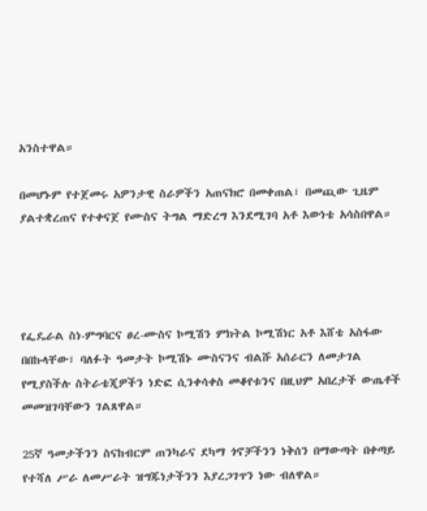አንስተዋል።

በመሆኑም የተጀመሩ አዎንታዊ ስራዎችን አጠናክሮ በመቀጠል፣ በመጪው ጊዜም ያልተቋረጠና የተቀናጀ የሙስና ትግል ማድረግ እንደሚገባ አቶ እውነቴ አሳስበዋል።




የፌዴራል ስነ-ምግባርና ፀረ-ሙስና ኮሚሽን ምክትል ኮሚሽነር አቶ እሸቴ አስፋው በበኩላቸው፣ ባለፉት ዓመታት ኮሚሽኑ ሙስናንና ብልሹ አሰራርን ለመታገል የሚያስችሉ ስትራቴጂዎችን ነድፎ ሲንቀሳቀስ መቆየቱንና በዚህም አበረታች ውጤቶች መመዝገባቸውን ገልጸዋል።

25ኛ ዓመታችንን ስናከብርም ጠንካራና ደካማ ጎኖቻችንን ነቅሰን በማውጣት በቀጣይ የተሻለ ሥራ ለመሥራት ዝግጁነታችንን እያረጋገጥን ነው ብለዋል።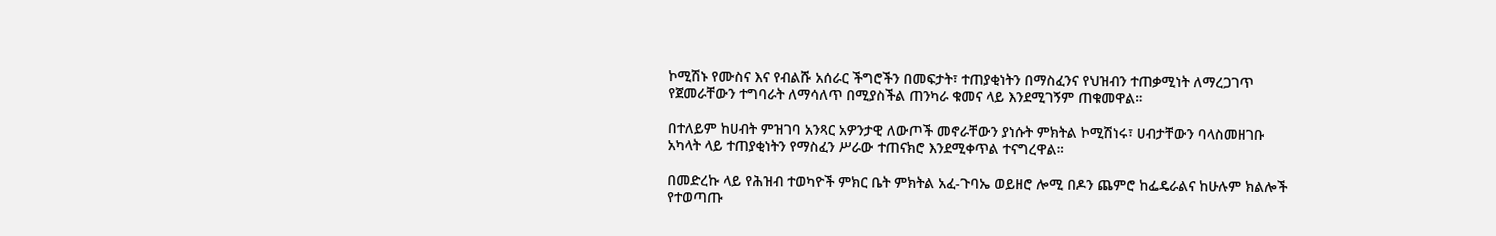ኮሚሽኑ የሙስና እና የብልሹ አሰራር ችግሮችን በመፍታት፣ ተጠያቂነትን በማስፈንና የህዝብን ተጠቃሚነት ለማረጋገጥ የጀመራቸውን ተግባራት ለማሳለጥ በሚያስችል ጠንካራ ቁመና ላይ እንደሚገኝም ጠቁመዋል።

በተለይም ከሀብት ምዝገባ አንጻር አዎንታዊ ለውጦች መኖራቸውን ያነሱት ምክትል ኮሚሽነሩ፣ ሀብታቸውን ባላስመዘገቡ አካላት ላይ ተጠያቂነትን የማስፈን ሥራው ተጠናክሮ እንደሚቀጥል ተናግረዋል።

በመድረኩ ላይ የሕዝብ ተወካዮች ምክር ቤት ምክትል አፈ-ጉባኤ ወይዘሮ ሎሚ በዶን ጨምሮ ከፌዴራልና ከሁሉም ክልሎች የተወጣጡ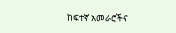ከፍተኛ አመራሮችና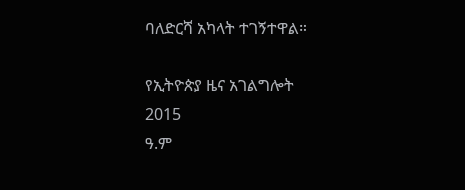ባለድርሻ አካላት ተገኝተዋል።

የኢትዮጵያ ዜና አገልግሎት
2015
ዓ.ም